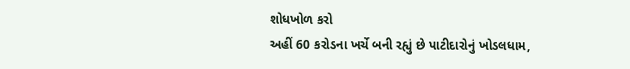શોધખોળ કરો
અહીં 60 કરોડના ખર્ચે બની રહ્યું છે પાટીદારોનું ખોડલધામ,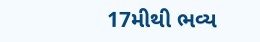17મીથી ભવ્ય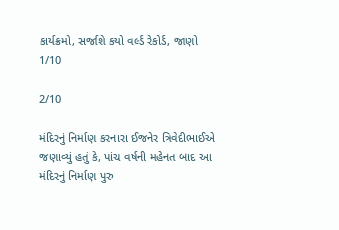કાર્યક્રમો, સર્જાશે કયો વર્લ્ડ રેકોર્ડ, જાણો
1/10

2/10

મંદિરનું નિર્માણ કરનારા ઈજનેર ત્રિવેદીભાઈએ જણાવ્યું હતું કે, પાંચ વર્ષની મહેનત બાદ આ મંદિરનું નિર્માણ પુરુ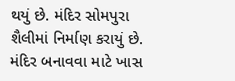થયું છે. મંદિર સોમપુરા શૈલીમાં નિર્માણ કરાયું છે. મંદિર બનાવવા માટે ખાસ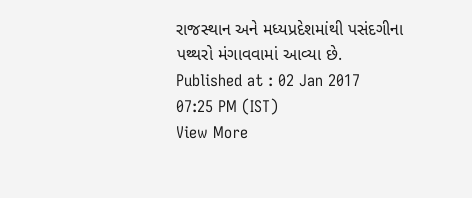રાજસ્થાન અને મધ્યપ્રદેશમાંથી પસંદગીના પથ્થરો મંગાવવામાં આવ્યા છે.
Published at : 02 Jan 2017 07:25 PM (IST)
View More